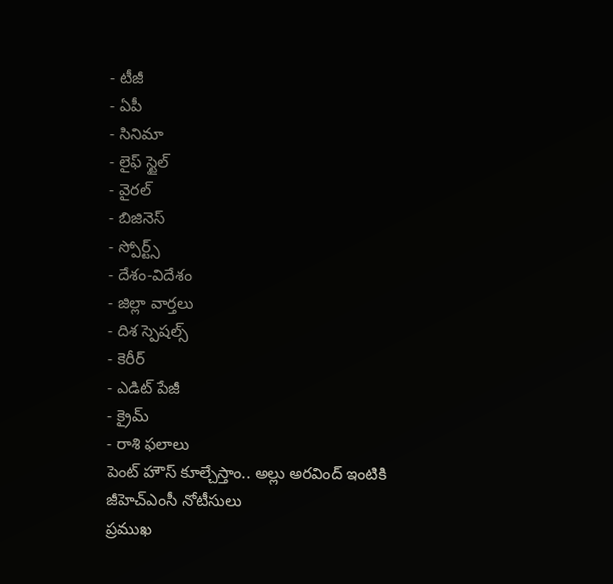- టీజీ
- ఏపీ
- సినిమా
- లైఫ్ స్టైల్
- వైరల్
- బిజినెస్
- స్పోర్ట్స్
- దేశం-విదేశం
- జిల్లా వార్తలు
- దిశ స్పెషల్స్
- కెరీర్
- ఎడిట్ పేజీ
- క్రైమ్
- రాశి ఫలాలు
పెంట్ హౌస్ కూల్చేస్తాం.. అల్లు అరవింద్ ఇంటికి జీహెచ్ఎంసీ నోటీసులు
ప్రముఖ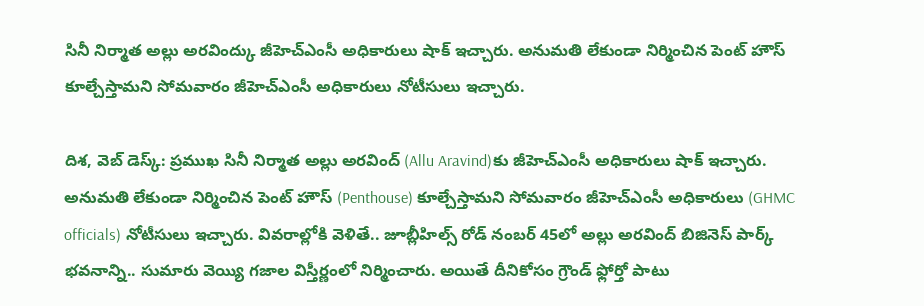సినీ నిర్మాత అల్లు అరవింద్కు జీహెచ్ఎంసీ అధికారులు షాక్ ఇచ్చారు. అనుమతి లేకుండా నిర్మించిన పెంట్ హౌస్ కూల్చేస్తామని సోమవారం జీహెచ్ఎంసీ అధికారులు నోటీసులు ఇచ్చారు.

దిశ, వెబ్ డెస్క్: ప్రముఖ సినీ నిర్మాత అల్లు అరవింద్ (Allu Aravind)కు జీహెచ్ఎంసీ అధికారులు షాక్ ఇచ్చారు. అనుమతి లేకుండా నిర్మించిన పెంట్ హౌస్ (Penthouse) కూల్చేస్తామని సోమవారం జీహెచ్ఎంసీ అధికారులు (GHMC officials) నోటీసులు ఇచ్చారు. వివరాల్లోకి వెళితే.. జూబ్లీహిల్స్ రోడ్ నంబర్ 45లో అల్లు అరవింద్ బిజినెస్ పార్క్ భవనాన్ని.. సుమారు వెయ్యి గజాల విస్తీర్ణంలో నిర్మించారు. అయితే దీనికోసం గ్రౌండ్ ఫ్లోర్తో పాటు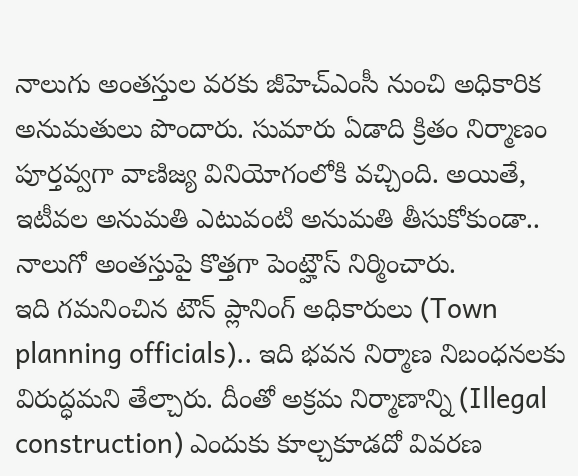నాలుగు అంతస్తుల వరకు జీహెచ్ఎంసీ నుంచి అధికారిక అనుమతులు పొందారు. సుమారు ఏడాది క్రితం నిర్మాణం పూర్తవ్వగా వాణిజ్య వినియోగంలోకి వచ్చింది. అయితే, ఇటీవల అనుమతి ఎటువంటి అనుమతి తీసుకోకుండా.. నాలుగో అంతస్తుపై కొత్తగా పెంట్హౌస్ నిర్మించారు.
ఇది గమనించిన టౌన్ ప్లానింగ్ అధికారులు (Town planning officials).. ఇది భవన నిర్మాణ నిబంధనలకు విరుద్ధమని తేల్చారు. దీంతో అక్రమ నిర్మాణాన్ని (Illegal construction) ఎందుకు కూల్చకూడదో వివరణ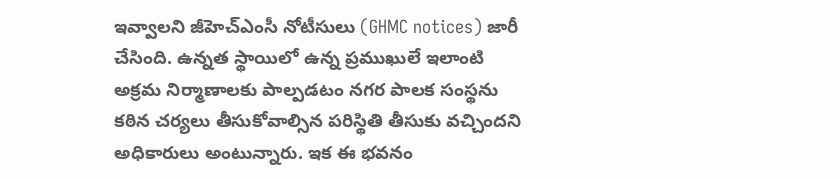ఇవ్వాలని జీహెచ్ఎంసీ నోటీసులు (GHMC notices) జారీ చేసింది. ఉన్నత స్థాయిలో ఉన్న ప్రముఖులే ఇలాంటి అక్రమ నిర్మాణాలకు పాల్పడటం నగర పాలక సంస్థను కఠిన చర్యలు తీసుకోవాల్సిన పరిస్థితి తీసుకు వచ్చిందని అధికారులు అంటున్నారు. ఇక ఈ భవనం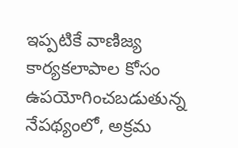ఇప్పటికే వాణిజ్య కార్యకలాపాల కోసం ఉపయోగించబడుతున్న నేపథ్యంలో, అక్రమ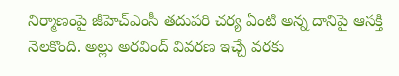నిర్మాణంపై జీహెచ్ఎంసీ తదుపరి చర్య ఏంటి అన్న దానిపై ఆసక్తి నెలకొంది. అల్లు అరవింద్ వివరణ ఇచ్చే వరకు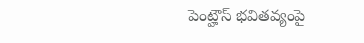పెంట్హౌస్ భవితవ్యంపై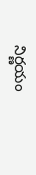నిర్ణయం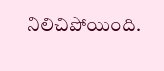నిలిచిపోయింది.